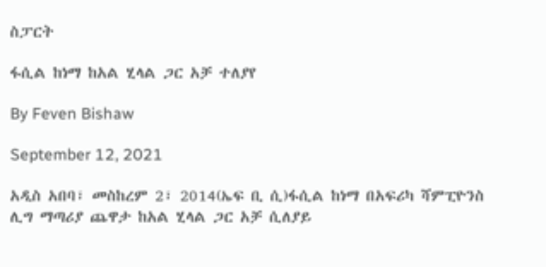ስፓርት

ፋሲል ከነማ ከአል ሂላል ጋር አቻ ተለያየ

By Feven Bishaw

September 12, 2021

አዲስ አበባ፣ መስከረም 2፣ 2014(ኤፍ ቢ ሲ)ፋሲል ከነማ በአፍሪካ ሻምፒዮንስ ሊግ ማጣሪያ ጨዋታ ከአል ሂላል ጋር አቻ ሲለያይ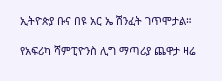ኢትዮጵያ ቡና በዩ አር ኤ ሽንፈት ገጥሞታል።

የአፍሪካ ሻምፒዮንስ ሊግ ማጣሪያ ጨዋታ ዛሬ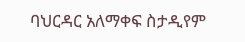ባህርዳር አለማቀፍ ስታዲየም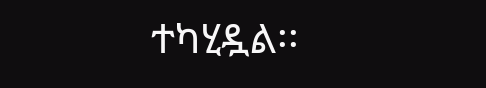ተካሂዷል፡፡